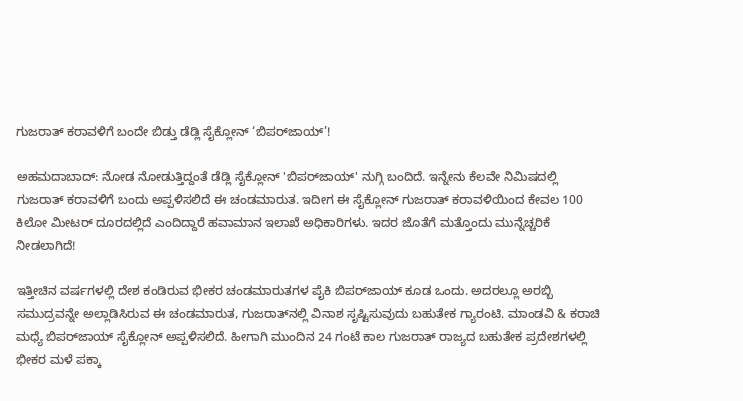ಗುಜರಾತ್ ಕರಾವಳಿಗೆ ಬಂದೇ ಬಿಡ್ತು ಡೆಡ್ಲಿ ಸೈಕ್ಲೋನ್ ‘ಬಿಪರ್‌ಜಾಯ್’!

ಅಹಮದಾಬಾದ್: ನೋಡ ನೋಡುತ್ತಿದ್ದಂತೆ ಡೆಡ್ಲಿ ಸೈಕ್ಲೋನ್ 'ಬಿಪರ್‌ಜಾಯ್' ನುಗ್ಗಿ ಬಂದಿದೆ. ಇನ್ನೇನು ಕೆಲವೇ ನಿಮಿಷದಲ್ಲಿ ಗುಜರಾತ್ ಕರಾವಳಿಗೆ ಬಂದು ಅಪ್ಪಳಿಸಲಿದೆ ಈ ಚಂಡಮಾರುತ. ಇದೀಗ ಈ ಸೈಕ್ಲೋನ್ ಗುಜರಾತ್ ಕರಾವಳಿಯಿಂದ ಕೇವಲ 100 ಕಿಲೋ ಮೀಟರ್ ದೂರದಲ್ಲಿದೆ ಎಂದಿದ್ದಾರೆ ಹವಾಮಾನ ಇಲಾಖೆ ಅಧಿಕಾರಿಗಳು. ಇದರ ಜೊತೆಗೆ ಮತ್ತೊಂದು ಮುನ್ನೆಚ್ಚರಿಕೆ ನೀಡಲಾಗಿದೆ!

ಇತ್ತೀಚಿನ ವರ್ಷಗಳಲ್ಲಿ ದೇಶ ಕಂಡಿರುವ ಭೀಕರ ಚಂಡಮಾರುತಗಳ ಪೈಕಿ ಬಿಪರ್‌ಜಾಯ್ ಕೂಡ ಒಂದು. ಅದರಲ್ಲೂ ಅರಬ್ಬಿ ಸಮುದ್ರವನ್ನೇ ಅಲ್ಲಾಡಿಸಿರುವ ಈ ಚಂಡಮಾರುತ, ಗುಜರಾತ್‌ನಲ್ಲಿ ವಿನಾಶ ಸೃಷ್ಟಿಸುವುದು ಬಹುತೇಕ ಗ್ಯಾರಂಟಿ. ಮಾಂಡವಿ & ಕರಾಚಿ ಮಧ್ಯೆ ಬಿಪರ್‌ಜಾಯ್ ಸೈಕ್ಲೋನ್ ಅಪ್ಪಳಿಸಲಿದೆ. ಹೀಗಾಗಿ ಮುಂದಿನ 24 ಗಂಟೆ ಕಾಲ ಗುಜರಾತ್ ರಾಜ್ಯದ ಬಹುತೇಕ ಪ್ರದೇಶಗಳಲ್ಲಿ ಭೀಕರ ಮಳೆ ಪಕ್ಕಾ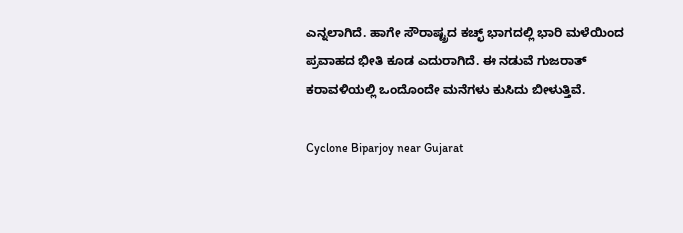ಎನ್ನಲಾಗಿದೆ. ಹಾಗೇ ಸೌರಾಷ್ಟ್ರದ ಕಚ್ಛ್ ಭಾಗದಲ್ಲಿ ಭಾರಿ ಮಳೆಯಿಂದ ಪ್ರವಾಹದ ಭೀತಿ ಕೂಡ ಎದುರಾಗಿದೆ. ಈ ನಡುವೆ ಗುಜರಾತ್ ಕರಾವಳಿಯಲ್ಲಿ ಒಂದೊಂದೇ ಮನೆಗಳು ಕುಸಿದು ಬೀಳುತ್ತಿವೆ.

Cyclone Biparjoy near Gujarat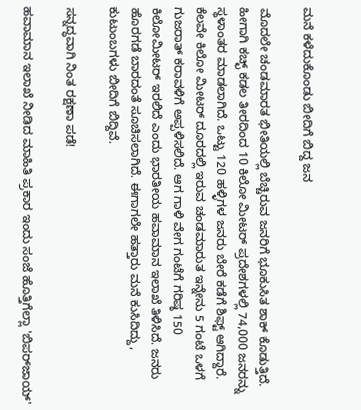ಮನೆ ಕಳೆದುಕೊಂಡು ಬೀದಿಗೆ ಬಿದ್ದ ಜನ

ಮೊದಲೇ ಚಂಡಮಾರತ ಭೀತಿಯಲ್ಲಿ ಬೆಚ್ಚಿರುವ ಜನರಿಗೆ ಭೂಕುಸಿತ ಶಾಕ್ ಕೊಡುತ್ತಿದೆ. ಹೀಗಾಗಿ ಕಚ್ಛ್ ಕಡಲ ತೀರದಿಂದ 10 ಕಿಲೋ ಮೀಟರ್ ಪ್ರದೇಶಗಳಲ್ಲಿ 74,000 ಜನರನ್ನು ಸ್ಥಳಾಂತರ ಮಾಡಲಾಗಿದೆ. ಒಟ್ಟು 120 ಹಳ್ಳಿಗಳ ಜನರು ಬೇರೆ ಕಡೆಗೆ ಶಿಫ್ಟ್ ಆಗಿದ್ದಾರೆ. ಕೆಲವೇ ಕಿಲೋ ಮೀಟರ್ ದೂರದಲ್ಲಿ ಇರುವ ಚಂಡಮಾರುತ ಇನ್ನೇನು 5 ಗಂಟೆ ಒಳಗೆ ಗುಜರಾತ್ ಕರಾವಳಿಗೆ ಅಪ್ಪಳಿಸಲಿದೆ. ಆಗ ಗಾಳಿ ವೇಗ ಗಂಟೆಗೆ ಗರಿಷ್ಠ 150 ಕಿಲೋಮೀಟರ್ ಇರಲಿದೆ ಎಂದು ಭಾರತೀಯ ಹವಾಮಾನ ಇಲಾಖೆ ತಿಳಿಸಿದೆ. ಜನರು ಹೊರಗಡೆ ಬಾರದಂತೆ ಸೂಚಿಸಲಾಗಿದೆ. ಈಗಾಗಲೇ ಹತ್ತಾರು ಮನೆ ಕುಸಿದಿದ್ದು, ಕುಟುಂಬಗಳು ಬೀದಿಗೆ ಬಿದ್ದಿವೆ.

ಸನ್ನದ್ಧವಾಗಿ ನಿಂತ ರಕ್ಷಣಾ ಪಡೆ!

ಹವಾಮಾನ ಇಲಾಖೆ ನೀಡಿದ ಮಾಹಿತಿ ಪ್ರಕಾರ ಇಂದು ಸಂಜೆ ಹೊತ್ತಿಗೆಲ್ಲಾ 'ಬಿಪರ್‌ಜಾಯ್'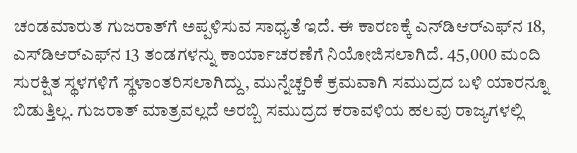ಚಂಡಮಾರುತ ಗುಜರಾತ್‌ಗೆ ಅಪ್ಪಳಿಸುವ ಸಾಧ್ಯತೆ ಇದೆ. ಈ ಕಾರಣಕ್ಕೆ ಎನ್‌ಡಿಆರ್‌ಎಫ್‌ನ 18, ಎಸ್‌ಡಿಆರ್‌ಎಫ್‌ನ 13 ತಂಡಗಳನ್ನು ಕಾರ್ಯಾಚರಣೆಗೆ ನಿಯೋಜಿಸಲಾಗಿದೆ. 45,000 ಮಂದಿ ಸುರಕ್ಷಿತ ಸ್ಥಳಗಳಿಗೆ ಸ್ಥಳಾಂತರಿಸಲಾಗಿದ್ದು, ಮುನ್ನೆಚ್ಚರಿಕೆ ಕ್ರಮವಾಗಿ ಸಮುದ್ರದ ಬಳಿ ಯಾರನ್ನೂ ಬಿಡುತ್ತಿಲ್ಲ. ಗುಜರಾತ್ ಮಾತ್ರವಲ್ಲದೆ ಅರಬ್ಬಿ ಸಮುದ್ರದ ಕರಾವಳಿಯ ಹಲವು ರಾಜ್ಯಗಳಲ್ಲಿ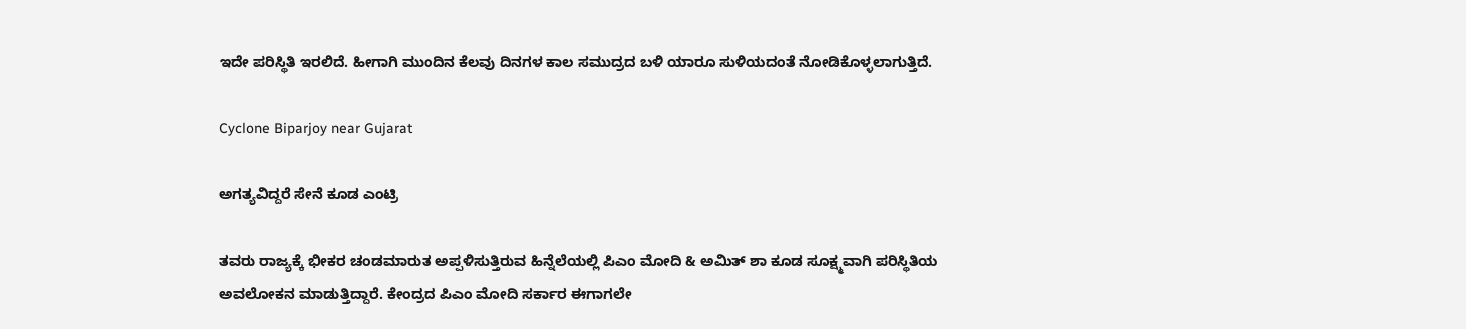ಇದೇ ಪರಿಸ್ಥಿತಿ ಇರಲಿದೆ. ಹೀಗಾಗಿ ಮುಂದಿನ ಕೆಲವು ದಿನಗಳ ಕಾಲ ಸಮುದ್ರದ ಬಳಿ ಯಾರೂ ಸುಳಿಯದಂತೆ ನೋಡಿಕೊಳ್ಳಲಾಗುತ್ತಿದೆ.

Cyclone Biparjoy near Gujarat

ಅಗತ್ಯವಿದ್ದರೆ ಸೇನೆ ಕೂಡ ಎಂಟ್ರಿ

ತವರು ರಾಜ್ಯಕ್ಕೆ ಭೀಕರ ಚಂಡಮಾರುತ ಅಪ್ಪಳಿಸುತ್ತಿರುವ ಹಿನ್ನೆಲೆಯಲ್ಲಿ ಪಿಎಂ ಮೋದಿ & ಅಮಿತ್ ಶಾ ಕೂಡ ಸೂಕ್ಷ್ಮವಾಗಿ ಪರಿಸ್ಥಿತಿಯ ಅವಲೋಕನ ಮಾಡುತ್ತಿದ್ದಾರೆ. ಕೇಂದ್ರದ ಪಿಎಂ ಮೋದಿ ಸರ್ಕಾರ ಈಗಾಗಲೇ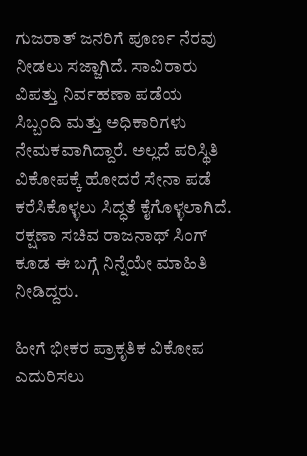ಗುಜರಾತ್ ಜನರಿಗೆ ಪೂರ್ಣ ನೆರವು ನೀಡಲು ಸಜ್ಜಾಗಿದೆ. ಸಾವಿರಾರು ವಿಪತ್ತು ನಿರ್ವಹಣಾ ಪಡೆಯ ಸಿಬ್ಬಂದಿ ಮತ್ತು ಅಧಿಕಾರಿಗಳು ನೇಮಕವಾಗಿದ್ದಾರೆ. ಅಲ್ಲದೆ ಪರಿಸ್ಥಿತಿ ವಿಕೋಪಕ್ಕೆ ಹೋದರೆ ಸೇನಾ ಪಡೆ ಕರೆಸಿಕೊಳ್ಳಲು ಸಿದ್ಧತೆ ಕೈಗೊಳ್ಳಲಾಗಿದೆ. ರಕ್ಷಣಾ ಸಚಿವ ರಾಜನಾಥ್ ಸಿಂಗ್ ಕೂಡ ಈ ಬಗ್ಗೆ ನಿನ್ನೆಯೇ ಮಾಹಿತಿ ನೀಡಿದ್ದರು.

ಹೀಗೆ ಭೀಕರ ಪ್ರಾಕೃತಿಕ ವಿಕೋಪ ಎದುರಿಸಲು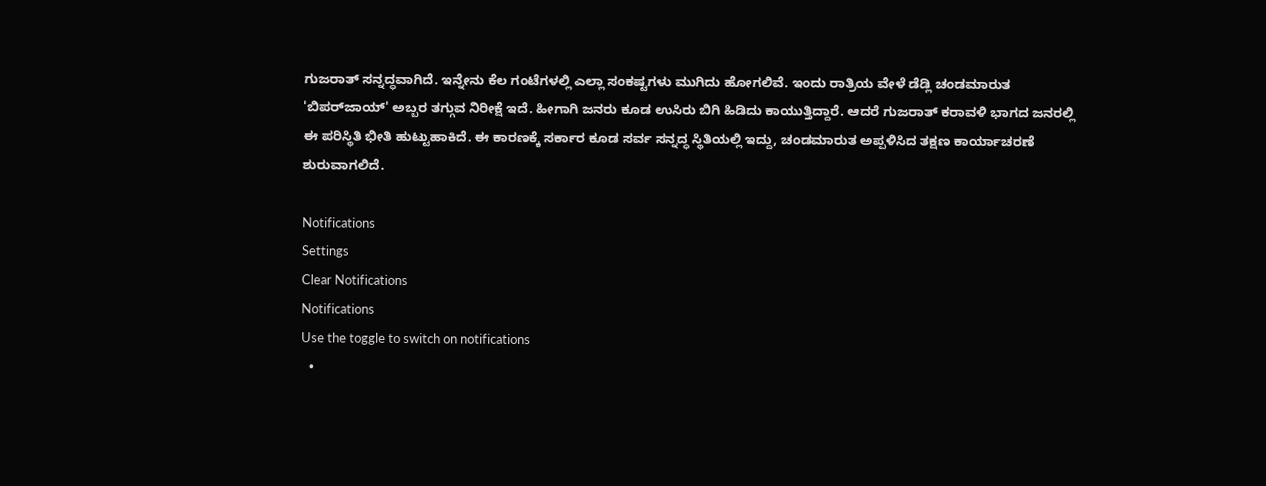ಗುಜರಾತ್ ಸನ್ನದ್ಧವಾಗಿದೆ. ಇನ್ನೇನು ಕೆಲ ಗಂಟೆಗಳಲ್ಲಿ ಎಲ್ಲಾ ಸಂಕಷ್ಟಗಳು ಮುಗಿದು ಹೋಗಲಿವೆ. ಇಂದು ರಾತ್ರಿಯ ವೇಳೆ ಡೆಡ್ಲಿ ಚಂಡಮಾರುತ 'ಬಿಪರ್‌ಜಾಯ್' ಅಬ್ಬರ ತಗ್ಗುವ ನಿರೀಕ್ಷೆ ಇದೆ. ಹೀಗಾಗಿ ಜನರು ಕೂಡ ಉಸಿರು ಬಿಗಿ ಹಿಡಿದು ಕಾಯುತ್ತಿದ್ದಾರೆ. ಆದರೆ ಗುಜರಾತ್ ಕರಾವಳಿ ಭಾಗದ ಜನರಲ್ಲಿ ಈ ಪರಿಸ್ಥಿತಿ ಭೀತಿ ಹುಟ್ಟುಹಾಕಿದೆ. ಈ ಕಾರಣಕ್ಕೆ ಸರ್ಕಾರ ಕೂಡ ಸರ್ವ ಸನ್ನದ್ಧ ಸ್ಥಿತಿಯಲ್ಲಿ ಇದ್ದು, ಚಂಡಮಾರುತ ಅಪ್ಪಳಿಸಿದ ತಕ್ಷಣ ಕಾರ್ಯಾಚರಣೆ ಶುರುವಾಗಲಿದೆ.

Notifications
Settings
Clear Notifications
Notifications
Use the toggle to switch on notifications
  •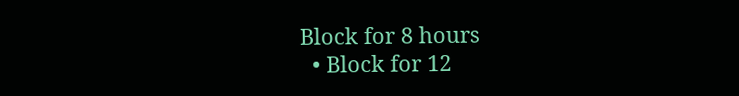Block for 8 hours
  • Block for 12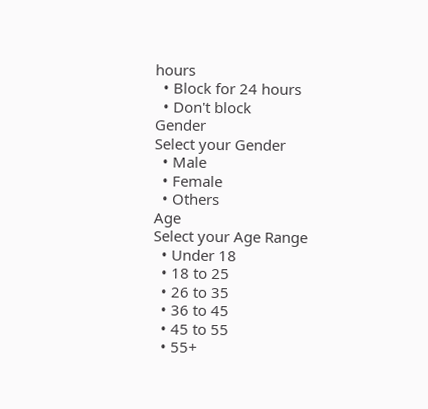hours
  • Block for 24 hours
  • Don't block
Gender
Select your Gender
  • Male
  • Female
  • Others
Age
Select your Age Range
  • Under 18
  • 18 to 25
  • 26 to 35
  • 36 to 45
  • 45 to 55
  • 55+